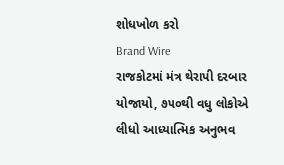શોધખોળ કરો
Brand Wire
રાજકોટમાં મંત્ર થેરાપી દરબાર યોજાયો, ૭૫૦થી વધુ લોકોએ લીધો આધ્યાત્મિક અનુભવ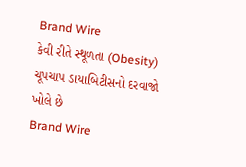Brand Wire
કેવી રીતે સ્થૂળતા (Obesity) ચૂપચાપ ડાયાબિટીસનો દરવાજો ખોલે છે
Brand Wire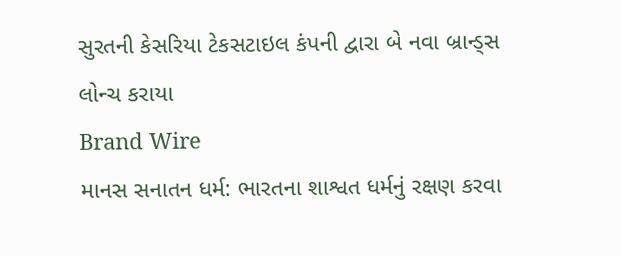સુરતની કેસરિયા ટેકસટાઇલ કંપની દ્વારા બે નવા બ્રાન્ડ્સ લોન્ચ કરાયા
Brand Wire
માનસ સનાતન ધર્મ: ભારતના શાશ્વત ધર્મનું રક્ષણ કરવા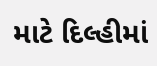માટે દિલ્હીમાં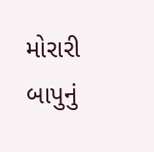મોરારી બાપુનું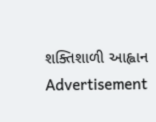શક્તિશાળી આહ્વાન
Advertisement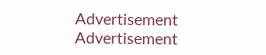Advertisement
Advertisement